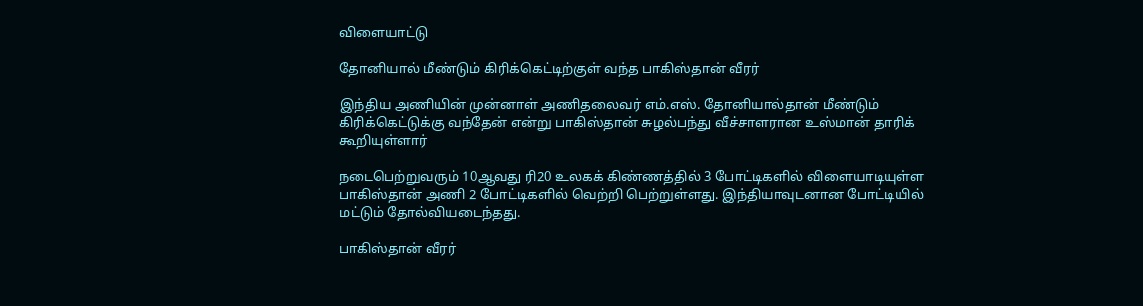விளையாட்டு

தோனியால் மீண்டும் கிரிக்கெட்டிற்குள் வந்த பாகிஸ்தான் வீரர்

இந்திய அணியின் முன்னாள் அணிதலைவர் எம்.எஸ். தோனியால்தான் மீண்டும் கிரிக்கெட்டுக்கு வந்தேன் என்று பாகிஸ்தான் சுழல்பந்து வீச்சாளரான உஸ்மான் தாரிக் கூறியுள்ளார்

நடைபெற்றுவரும் 10ஆவது ரி20 உலகக் கிண்ணத்தில் 3 போட்டிகளில் விளையாடியுள்ள பாகிஸ்தான் அணி 2 போட்டிகளில் வெற்றி பெற்றுள்ளது. இந்தியாவுடனான போட்டியில் மட்டும் தோல்வியடைந்தது.

பாகிஸ்தான் வீரர்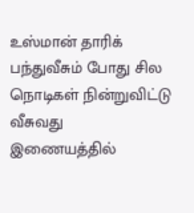உஸ்மான் தாரிக் பந்துவீசும் போது சில நொடிகள் நின்றுவிட்டு வீசுவது இணையத்தில்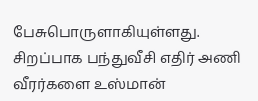பேசுபொருளாகியுள்ளது. சிறப்பாக பந்துவீசி எதிர் அணி வீரர்களை உஸ்மான்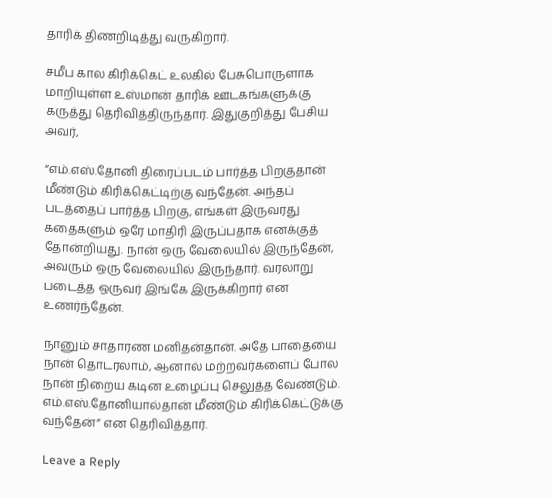தாரிக் திணறிடித்து வருகிறார்.

சமீப கால கிரிக்கெட் உலகில் பேசுபொருளாக மாறியுள்ள உஸ்மான் தாரிக் ஊடகங்களுக்கு கருத்து தெரிவித்திருந்தார். இதுகுறித்து பேசிய அவர்,

“எம்.எஸ்.தோனி திரைப்படம் பார்த்த பிறகுதான் மீண்டும் கிரிக்கெட்டிற்கு வந்தேன். அந்தப் படத்தைப் பார்த்த பிறகு, எங்கள் இருவரது கதைகளும் ஒரே மாதிரி இருப்பதாக எனக்குத் தோன்றியது. நான் ஒரு வேலையில் இருந்தேன், அவரும் ஒரு வேலையில் இருந்தார். வரலாறு படைத்த ஒருவர் இங்கே இருக்கிறார் என உணர்ந்தேன்.

நானும் சாதாரண மனிதன்தான். அதே பாதையை நான் தொடரலாம், ஆனால் மற்றவர்களைப் போல நான் நிறைய கடின உழைப்பு செலுத்த வேண்டும். எம்.எஸ்.தோனியால்தான் மீண்டும் கிரிக்கெட்டுக்கு வந்தேன்” என தெரிவித்தார்.

Leave a Reply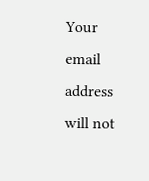Your email address will not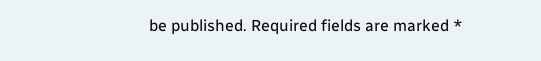be published. Required fields are marked *